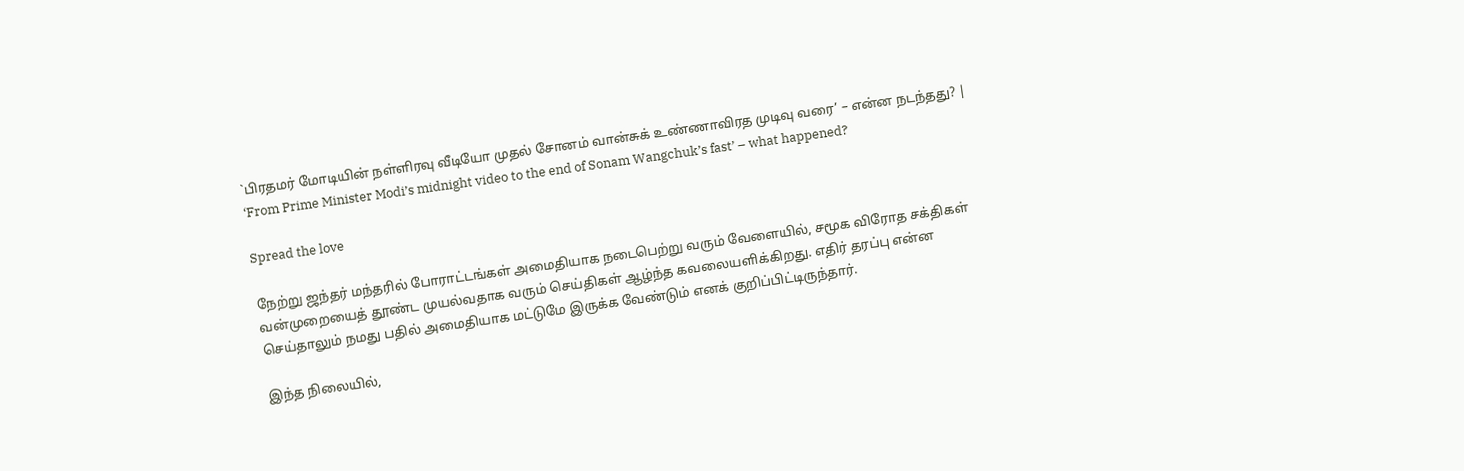`பிரதமர் மோடியின் நள்ளிரவு வீடியோ முதல் சோனம் வான்சுக் உண்ணாவிரத முடிவு வரை’ – என்ன நடந்தது? | ‘From Prime Minister Modi’s midnight video to the end of Sonam Wangchuk’s fast’ – what happened?

Spread the love

நேற்று ஜந்தர் மந்தரில் போராட்டங்கள் அமைதியாக நடைபெற்று வரும் வேளையில், சமூக விரோத சக்திகள் வன்முறையைத் தூண்ட முயல்வதாக வரும் செய்திகள் ஆழ்ந்த கவலையளிக்கிறது. எதிர் தரப்பு என்ன செய்தாலும் நமது பதில் அமைதியாக மட்டுமே இருக்க வேண்டும் எனக் குறிப்பிட்டிருந்தார்.

இந்த நிலையில்,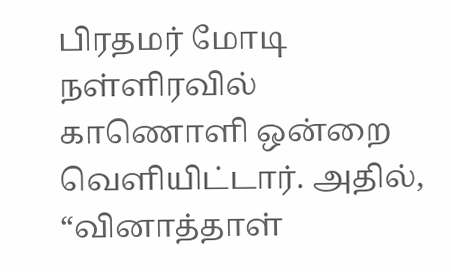பிரதமர் மோடி நள்ளிரவில் காணொளி ஒன்றை வெளியிட்டார். அதில், “வினாத்தாள்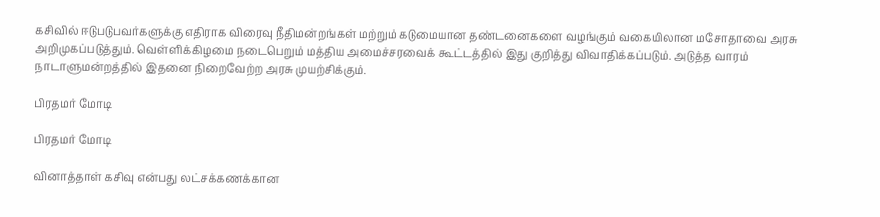கசிவில் ஈடுபடுபவர்களுக்கு எதிராக விரைவு நீதிமன்றங்கள் மற்றும் கடுமையான தண்டனைகளை வழங்கும் வகையிலான மசோதாவை அரசு அறிமுகப்படுத்தும். வெள்ளிக்கிழமை நடைபெறும் மத்திய அமைச்சரவைக் கூட்டத்தில் இது குறித்து விவாதிக்கப்படும். அடுத்த வாரம் நாடாளுமன்றத்தில் இதனை நிறைவேற்ற அரசு முயற்சிக்கும்.

பிரதமர் மோடி

பிரதமர் மோடி

வினாத்தாள் கசிவு என்பது லட்சக்கணக்கான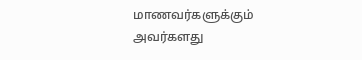மாணவர்களுக்கும் அவர்களது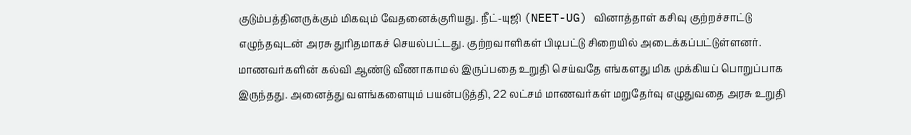குடும்பத்தினருக்கும் மிகவும் வேதனைக்குரியது. நீட்-யுஜி (NEET-UG) வினாத்தாள் கசிவு குற்றச்சாட்டு எழுந்தவுடன் அரசு துரிதமாகச் செயல்பட்டது. குற்றவாளிகள் பிடிபட்டு சிறையில் அடைக்கப்பட்டுள்ளனர். மாணவர்களின் கல்வி ஆண்டு வீணாகாமல் இருப்பதை உறுதி செய்வதே எங்களது மிக முக்கியப் பொறுப்பாக இருந்தது. அனைத்து வளங்களையும் பயன்படுத்தி, 22 லட்சம் மாணவர்கள் மறுதேர்வு எழுதுவதை அரசு உறுதி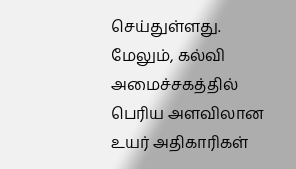செய்துள்ளது. மேலும், கல்வி அமைச்சகத்தில் பெரிய அளவிலான உயர் அதிகாரிகள்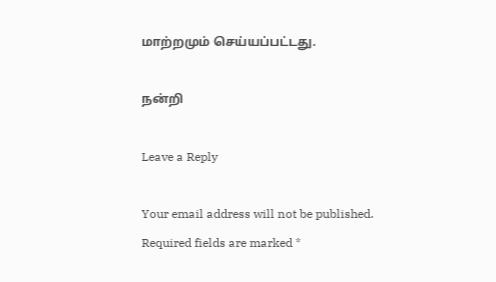மாற்றமும் செய்யப்பட்டது.

நன்றி

Leave a Reply

Your email address will not be published. Required fields are marked *